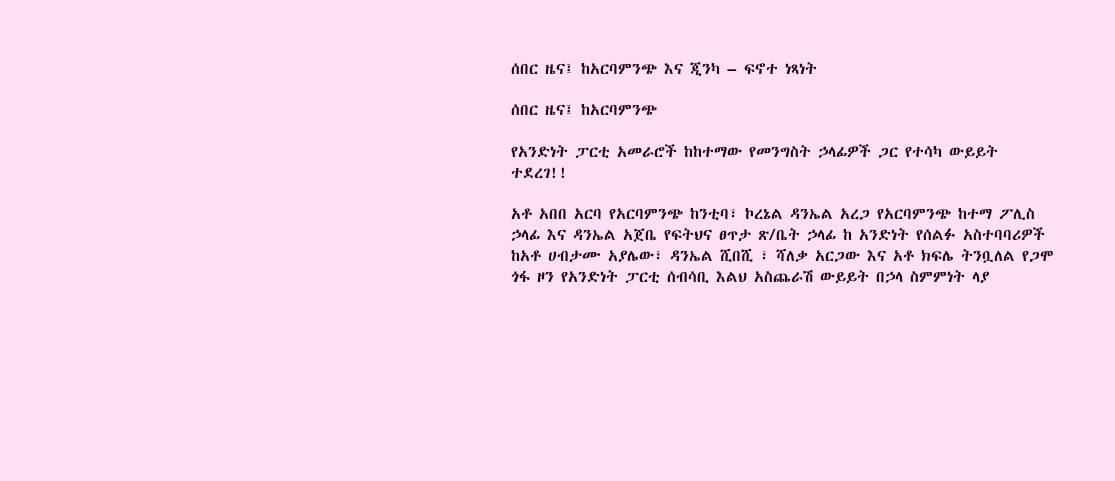ሰበር ዜና፤ ከአርባምንጭ እና ጂንካ – ፍኖተ ነጻነት

ሰበር ዜና፤ ከአርባምንጭ

የአንድነት ፓርቲ አመራሮች ከከተማው የመንግስት ኃላፊዎች ጋር የተሳካ ውይይት ተደረገ!!

አቶ አበበ አርባ የአርባምንጭ ከንቲባ፣ ኮረኔል ዳንኤል አረጋ የአርባምንጭ ከተማ ፖሊስ ኃላፊ እና ዳንኤል አጀቤ የፍትህና ፀጥታ ጽ/ቤት ኃላፊ ከ አንድነት የሰልፉ አስተባባሪዎች ከአቶ ሀብታሙ አያሌው፣ ዳንኤል ሺበሺ ፣ ሻለቃ አርጋው እና አቶ ክፍሌ ትንቧለል የጋሞ ጎፋ ዞን የአንድነት ፓርቲ ሰብሳቢ እልህ አስጨራሽ ውይይት በኃላ ስምምነት ላያ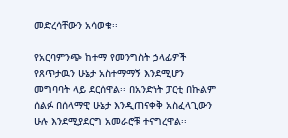መድረሳቸውን አሳወቁ፡፡

የአርባምንጭ ከተማ የመንግስት ኃላፊዎች የጸጥታዉን ሁኔታ አስተማማኝ እንደሚሆን መግባባት ላይ ደርሰዋል፡፡ በአንድነት ፓርቲ በኩልም ሰልፉ በሰላማዊ ሁኔታ እንዲጠናቀቅ አስፈላጊውን ሁሉ እንደሚያደርግ አመራሮቹ ተናግረዋል፡፡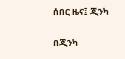ሰበር ዜና፤ ጂንካ

በጂንካ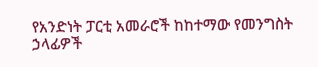የአንድነት ፓርቲ አመራሮች ከከተማው የመንግስት ኃላፊዎች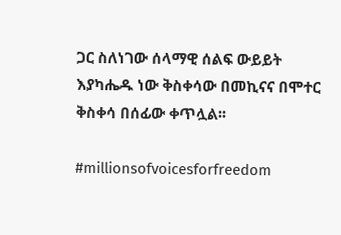ጋር ስለነገው ሰላማዊ ሰልፍ ውይይት እያካሔዱ ነው ቅስቀሳው በመኪናና በሞተር ቅስቀሳ በሰፊው ቀጥሏል፡፡

#millionsofvoicesforfreedom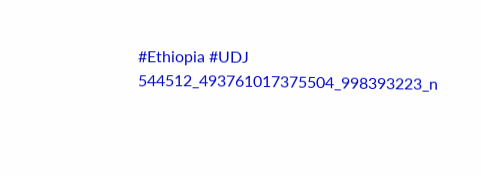#Ethiopia #UDJ
544512_493761017375504_998393223_n